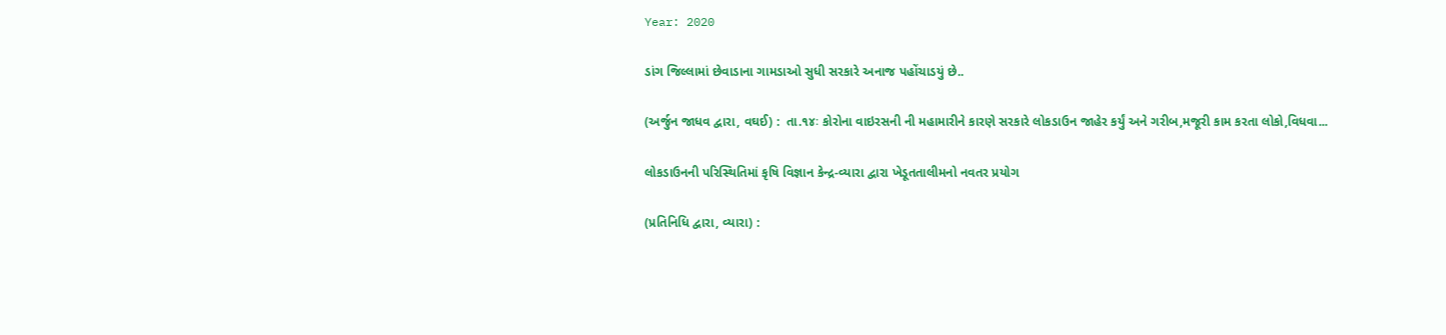Year: 2020

ડાંગ જિલ્લામાં છેવાડાના ગામડાઓ સુધી સરકારે અનાજ પહોંચાડયું છે..

(અર્જુન જાધવ દ્વારા, વઘઈ) :  તા.૧૪ઃ કોરોના વાઇરસની ની મહામારીને કારણે સરકારે લોકડાઉન જાહેર કર્યું અને ગરીબ,મજૂરી કામ કરતા લોકો,વિધવા...

લોકડાઉનની પરિસ્થિતિમાં કૃષિ વિજ્ઞાન કેન્દ્ર-વ્યારા દ્વારા ખેડૂતતાલીમનો નવતર પ્રયોગ

(પ્રતિનિધિ દ્વારા, વ્યારા) :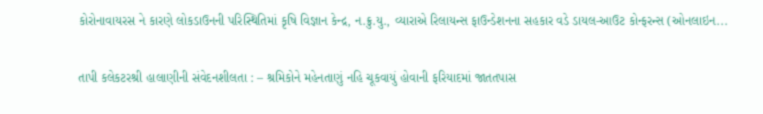કોરોનાવાયરસ ને કારણે લોકડાઉનની પરિસ્થિતિમાં કૃષિ વિજ્ઞાન કેન્દ્ર, ન.ક્રુ.યુ., વ્યારાએ રિલાયન્સ ફાઉન્ડેશનના સહકાર વડે ડાયલ-આઉટ કોન્ફરન્સ (ઓનલાઇન...

તાપી કલેકટરશ્રી હાલાણીની સંવેદનશીલતા : – શ્રમિકોને મહેનતાણું નહિ ચૂકવાયું હોવાની ફરિયાદમાં જાતતપાસ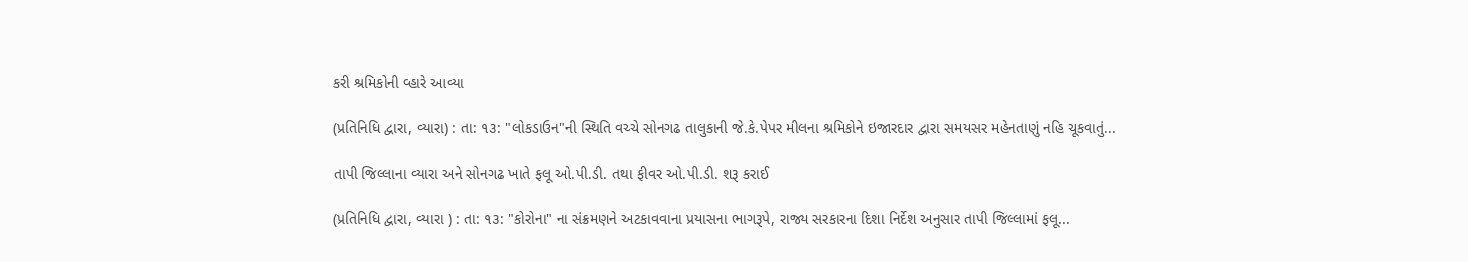કરી શ્રમિકોની વ્હારે આવ્યા

(પ્રતિનિધિ દ્વારા, વ્યારા) : તા: ૧૩: "લોકડાઉન"ની સ્થિતિ વચ્ચે સોનગઢ તાલુકાની જે.કે.પેપર મીલના શ્રમિકોને ઇજારદાર દ્વારા સમયસર મહેનતાણું નહિ ચૂકવાતું...

તાપી જિલ્લાના વ્યારા અને સોનગઢ ખાતે ફલૂ ઓ.પી.ડી. તથા ફીવર ઓ.પી.ડી. શરૂ કરાઈ

(પ્રતિનિધિ દ્વારા, વ્યારા ) : તા: ૧૩: "કોરોના" ના સંક્રમણને અટકાવવાના પ્રયાસના ભાગરૂપે, રાજ્ય સરકારના દિશા નિર્દેશ અનુસાર તાપી જિલ્લામાં ફલૂ...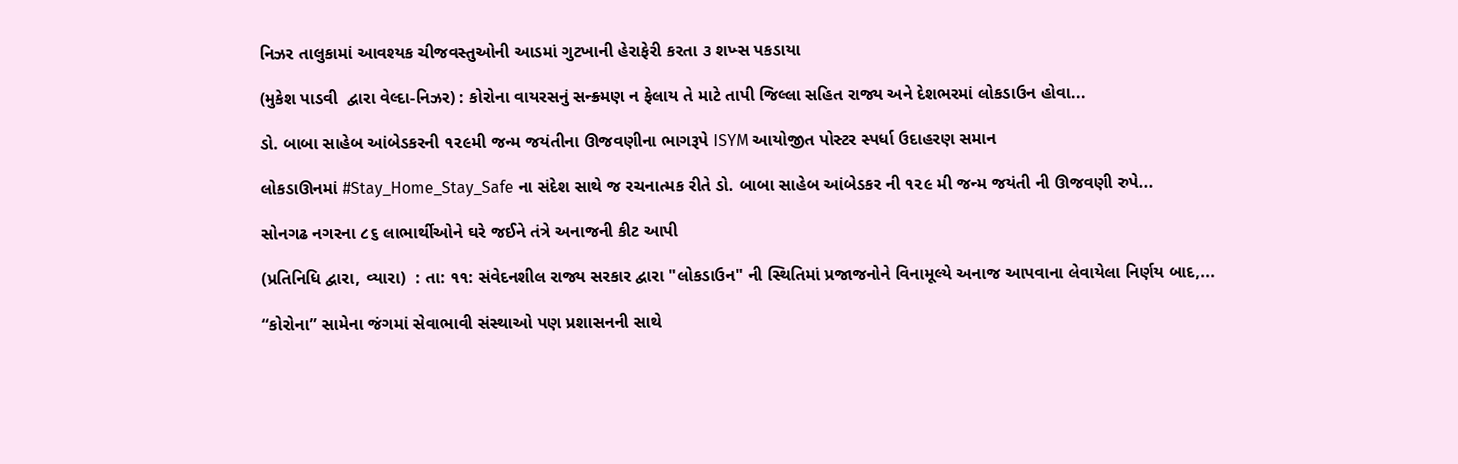નિઝર તાલુકામાં આવશ્યક ચીજવસ્તુઓની આડમાં ગુટખાની હેરાફેરી કરતા ૩ શખ્સ પકડાયા

(મુકેશ પાડવી  દ્વારા વેલ્દા-નિઝર) : કોરોના વાયરસનું સન્ક્ર્મણ ન ફેલાય તે માટે તાપી જિલ્લા સહિત રાજ્ય અને દેશભરમાં લોકડાઉન હોવા...

ડો. બાબા સાહેબ આંબેડકરની ૧૨૯મી જન્મ જયંતીના ઊજવણીના ભાગરૂપે ISYM આયોજીત પોસ્ટર સ્પર્ધા ઉદાહરણ સમાન

લોકડાઊનમાં #Stay_Home_Stay_Safe ના સંદેશ સાથે જ રચનાત્મક રીતે ડો. બાબા સાહેબ આંબેડકર ની ૧૨૯ મી જન્મ જયંતી ની ઊજવણી રુપે...

સોનગઢ નગરના ૮૬ લાભાર્થીઓને ઘરે જઈને તંત્રે અનાજની કીટ આપી

(પ્રતિનિધિ દ્વારા, વ્યારા)  : તા: ૧૧: સંવેદનશીલ રાજ્ય સરકાર દ્વારા "લોકડાઉન" ની સ્થિતિમાં પ્રજાજનોને વિનામૂલ્યે અનાજ આપવાના લેવાયેલા નિર્ણય બાદ,...

“કોરોના” સામેના જંગમાં સેવાભાવી સંસ્થાઓ પણ પ્રશાસનની સાથે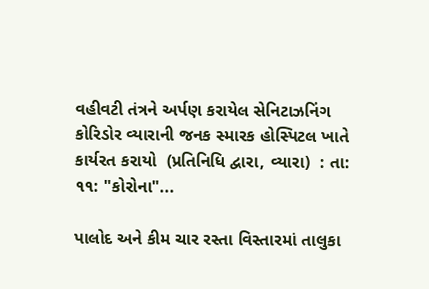વહીવટી તંત્રને અર્પણ કરાયેલ સેનિટાઝનિંગ કોરિડોર વ્યારાની જનક સ્મારક હોસ્પિટલ ખાતે કાર્યરત કરાયો  (પ્રતિનિધિ દ્વારા, વ્યારા)  : તા: ૧૧: "કોરોના"...

પાલોદ અને કીમ ચાર રસ્તા વિસ્તારમાં તાલુકા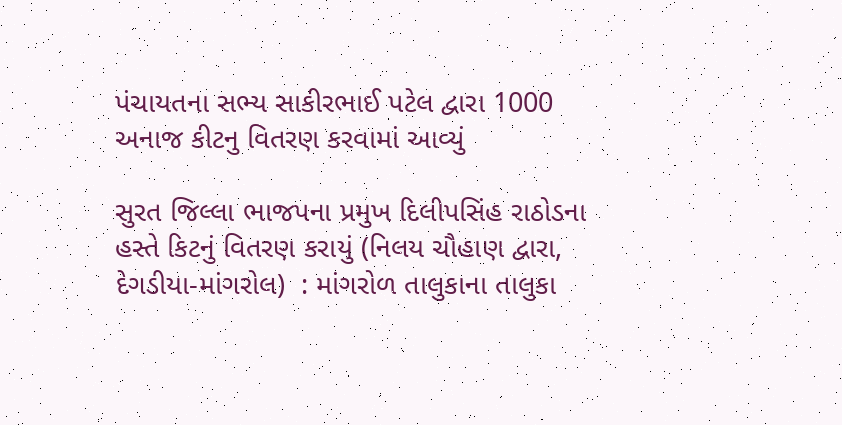પંચાયતના સભ્ય સાકીરભાઈ પટેલ દ્વારા 1000 અનાજ કીટનુ વિતરણ કરવામાં આવ્યું

સુરત જિલ્લા ભાજપના પ્રમુખ દિલીપસિંહ રાઠોડના હસ્તે કિટનું વિતરણ કરાયું (નિલય ચૌહાણ દ્વારા, દેગડીયા-માંગરોલ)  : માંગરોળ તાલુકાના તાલુકા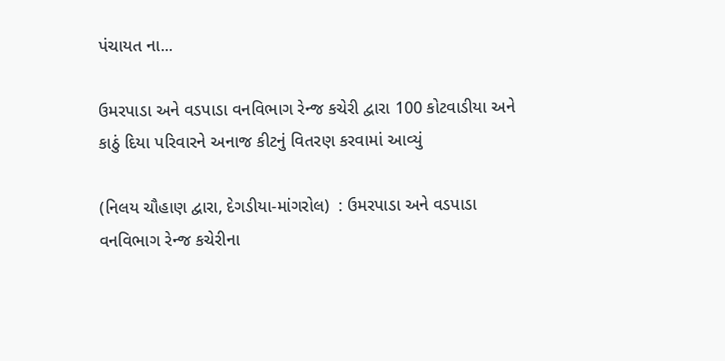પંચાયત ના...

ઉમરપાડા અને વડપાડા વનવિભાગ રેન્જ કચેરી દ્વારા 100 કોટવાડીયા અને કાઠું દિયા પરિવારને અનાજ કીટનું વિતરણ કરવામાં આવ્યું

(નિલય ચૌહાણ દ્વારા, દેગડીયા-માંગરોલ)  : ઉમરપાડા અને વડપાડા વનવિભાગ રેન્જ કચેરીના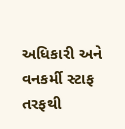અધિકારી અને વનકર્મી સ્ટાફ તરફથી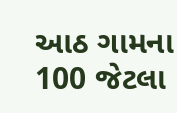આઠ ગામના 100 જેટલા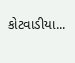કોટવાડીયા...